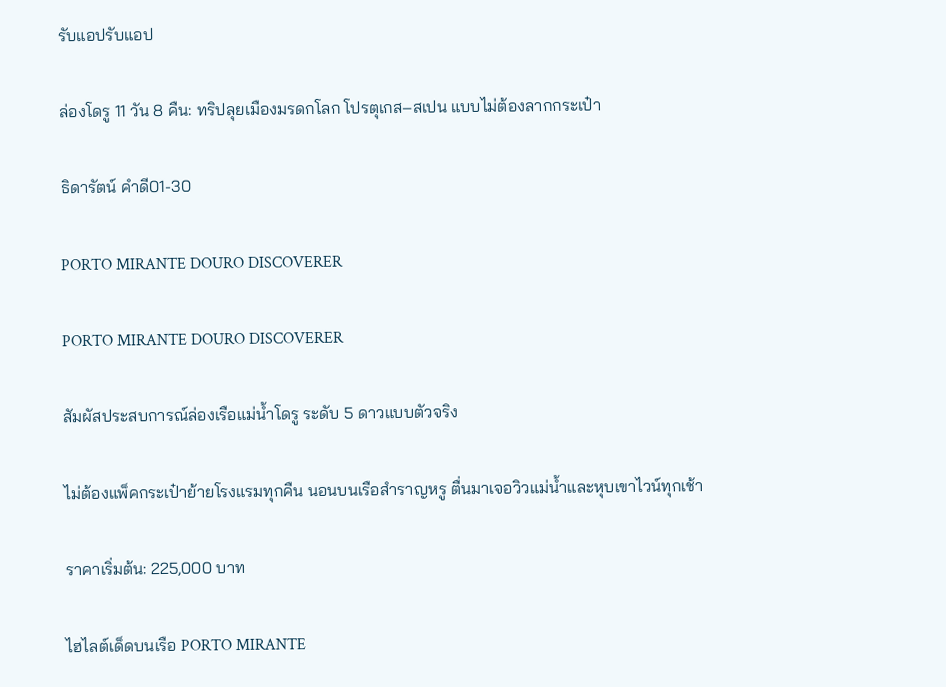รับแอปรับแอป

ล่องโดรู 11 วัน 8 คืน: ทริปลุยเมืองมรดกโลก โปรตุเกส–สเปน แบบไม่ต้องลากกระเป๋า

ธิดารัตน์ คำดี01-30

PORTO MIRANTE DOURO DISCOVERER

PORTO MIRANTE DOURO DISCOVERER

สัมผัสประสบการณ์ล่องเรือแม่น้ำโดรู ระดับ 5 ดาวแบบตัวจริง

ไม่ต้องแพ็คกระเป๋าย้ายโรงแรมทุกคืน นอนบนเรือสำราญหรู ตื่นมาเจอวิวแม่น้ำและหุบเขาไวน์ทุกเช้า

ราคาเริ่มต้น: 225,000 บาท

ไฮไลต์เด็ดบนเรือ PORTO MIRANTE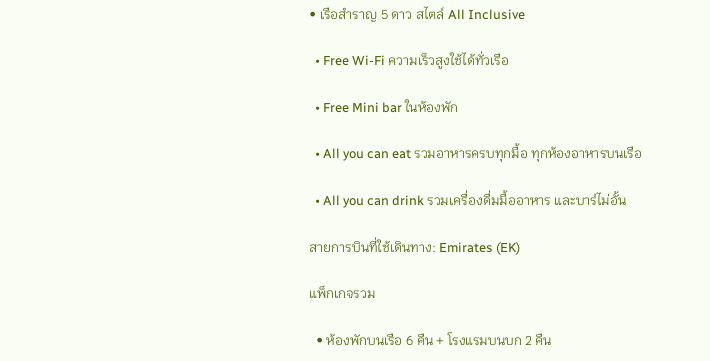• เรือสำราญ 5 ดาว สไตล์ All Inclusive

  • Free Wi-Fi ความเร็วสูงใช้ได้ทั่วเรือ

  • Free Mini bar ในห้องพัก

  • All you can eat รวมอาหารครบทุกมื้อ ทุกห้องอาหารบนเรือ

  • All you can drink รวมเครื่องดื่มมื้ออาหาร และบาร์ไม่อั้น

สายการบินที่ใช้เดินทาง: Emirates (EK)

แพ็กเกจรวม

  • ห้องพักบนเรือ 6 คืน + โรงแรมบนบก 2 คืน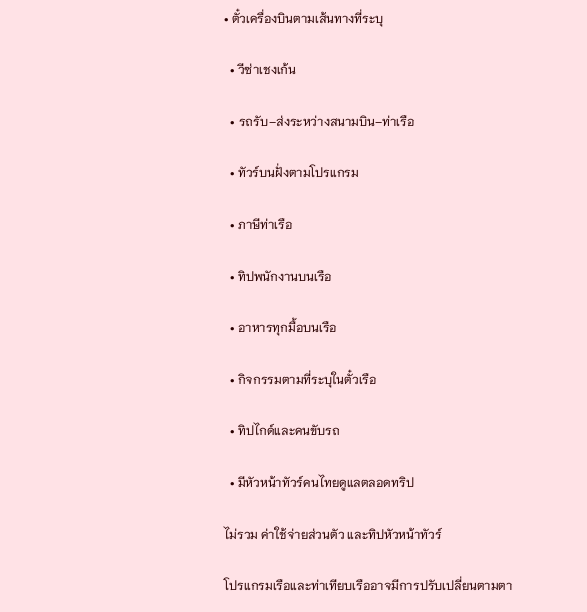• ตั๋วเครื่องบินตามเส้นทางที่ระบุ

  • วีซ่าเชงเก้น

  • รถรับ–ส่งระหว่างสนามบิน–ท่าเรือ

  • ทัวร์บนฝั่งตามโปรแกรม

  • ภาษีท่าเรือ

  • ทิปพนักงานบนเรือ

  • อาหารทุกมื้อบนเรือ

  • กิจกรรมตามที่ระบุในตั๋วเรือ

  • ทิปไกด์และคนขับรถ

  • มีหัวหน้าทัวร์คนไทยดูแลตลอดทริป

ไม่รวม ค่าใช้จ่ายส่วนตัว และทิปหัวหน้าทัวร์

โปรแกรมเรือและท่าเทียบเรืออาจมีการปรับเปลี่ยนตามตา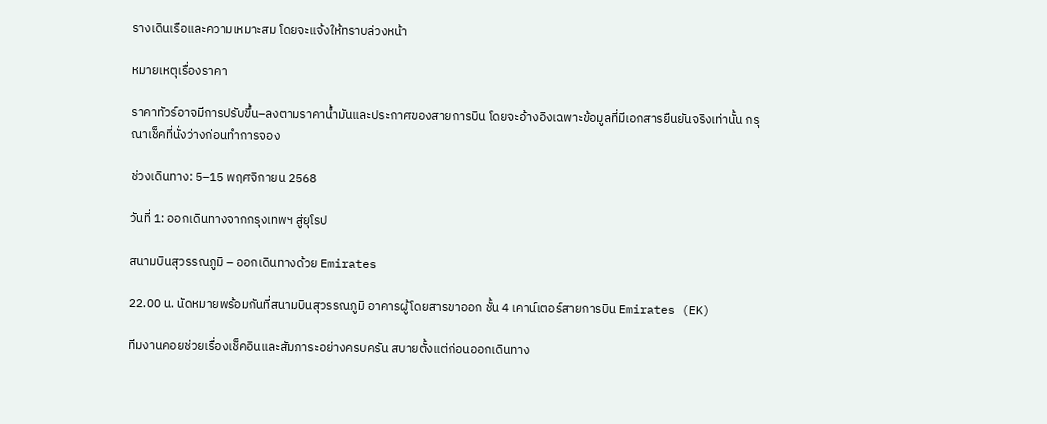รางเดินเรือและความเหมาะสม โดยจะแจ้งให้ทราบล่วงหน้า

หมายเหตุเรื่องราคา

ราคาทัวร์อาจมีการปรับขึ้น–ลงตามราคาน้ำมันและประกาศของสายการบิน โดยจะอ้างอิงเฉพาะข้อมูลที่มีเอกสารยืนยันจริงเท่านั้น กรุณาเช็คที่นั่งว่างก่อนทำการจอง

ช่วงเดินทาง: 5–15 พฤศจิกายน 2568

วันที่ 1: ออกเดินทางจากกรุงเทพฯ สู่ยุโรป

สนามบินสุวรรณภูมิ – ออกเดินทางด้วย Emirates

22.00 น. นัดหมายพร้อมกันที่สนามบินสุวรรณภูมิ อาคารผู้โดยสารขาออก ชั้น 4 เคาน์เตอร์สายการบิน Emirates (EK)

ทีมงานคอยช่วยเรื่องเช็คอินและสัมภาระอย่างครบครัน สบายตั้งแต่ก่อนออกเดินทาง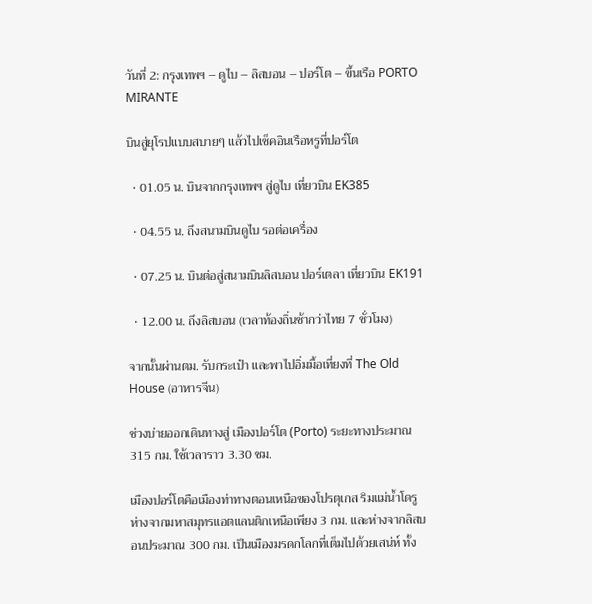วันที่ 2: กรุงเทพฯ – ดูไบ – ลิสบอน – ปอร์โต – ขึ้นเรือ PORTO MIRANTE

บินสู่ยุโรปแบบสบายๆ แล้วไปเช็คอินเรือหรูที่ปอร์โต

  • 01.05 น. บินจากกรุงเทพฯ สู่ดูไบ เที่ยวบิน EK385

  • 04.55 น. ถึงสนามบินดูไบ รอต่อเครื่อง

  • 07.25 น. บินต่อสู่สนามบินลิสบอน ปอร์เตลา เที่ยวบิน EK191

  • 12.00 น. ถึงลิสบอน (เวลาท้องถิ่นช้ากว่าไทย 7 ชั่วโมง)

จากนั้นผ่านตม. รับกระเป๋า และพาไปอิ่มมื้อเที่ยงที่ The Old House (อาหารจีน)

ช่วงบ่ายออกเดินทางสู่ เมืองปอร์โต (Porto) ระยะทางประมาณ 315 กม. ใช้เวลาราว 3.30 ชม.

เมืองปอร์โตคือเมืองท่าทางตอนเหนือของโปรตุเกส ริมแม่น้ำโดรู ห่างจากมหาสมุทรแอตแลนติกเหนือเพียง 3 กม. และห่างจากลิสบอนประมาณ 300 กม. เป็นเมืองมรดกโลกที่เต็มไปด้วยเสน่ห์ ทั้ง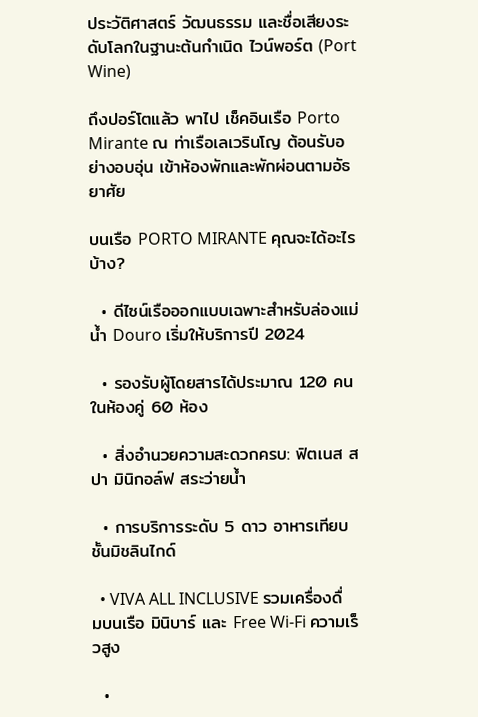ประวัติศาสตร์ วัฒนธรรม และชื่อเสียงระดับโลกในฐานะต้นกำเนิด ไวน์พอร์ต (Port Wine)

ถึงปอร์โตแล้ว พาไป เช็คอินเรือ Porto Mirante ณ ท่าเรือเลเวรินโญ ต้อนรับอย่างอบอุ่น เข้าห้องพักและพักผ่อนตามอัธยาศัย

บนเรือ PORTO MIRANTE คุณจะได้อะไรบ้าง?

  • ดีไซน์เรือออกแบบเฉพาะสำหรับล่องแม่น้ำ Douro เริ่มให้บริการปี 2024

  • รองรับผู้โดยสารได้ประมาณ 120 คน ในห้องคู่ 60 ห้อง

  • สิ่งอำนวยความสะดวกครบ: ฟิตเนส สปา มินิกอล์ฟ สระว่ายน้ำ

  • การบริการระดับ 5 ดาว อาหารเทียบชั้นมิชลินไกด์

  • VIVA ALL INCLUSIVE รวมเครื่องดื่มบนเรือ มินิบาร์ และ Free Wi-Fi ความเร็วสูง

  •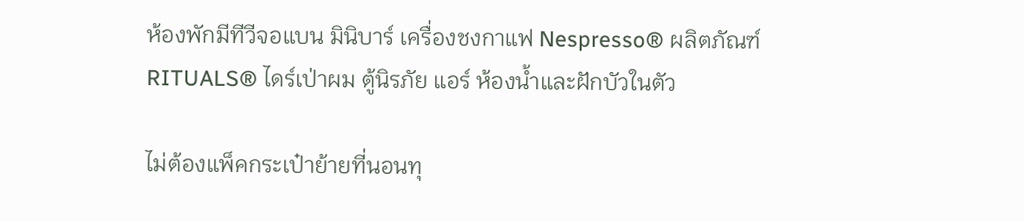ห้องพักมีทีวีจอแบน มินิบาร์ เครื่องชงกาแฟ Nespresso® ผลิตภัณฑ์ RITUALS® ไดร์เป่าผม ตู้นิรภัย แอร์ ห้องน้ำและฝักบัวในตัว

ไม่ต้องแพ็คกระเป๋าย้ายที่นอนทุ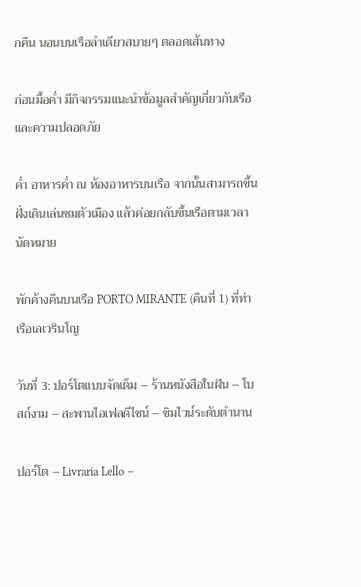กคืน นอนบนเรือลำเดียวสบายๆ ตลอดเส้นทาง

ก่อนมื้อค่ำ มีกิจกรรมแนะนำข้อมูลสำคัญเกี่ยวกับเรือและความปลอดภัย

ค่ำ อาหารค่ำ ณ ห้องอาหารบนเรือ จากนั้นสามารถขึ้นฝั่งเดินเล่นชมตัวเมือง แล้วค่อยกลับขึ้นเรือตามเวลานัดหมาย

พักค้างคืนบนเรือ PORTO MIRANTE (คืนที่ 1) ที่ท่าเรือเลเวรินโญ

วันที่ 3: ปอร์โตแบบจัดเต็ม – ร้านหนังสือในฝัน – โบสถ์งาม – สะพานไอเฟลดีไซน์ – ชิมไวน์ระดับตำนาน

ปอร์โต – Livraria Lello –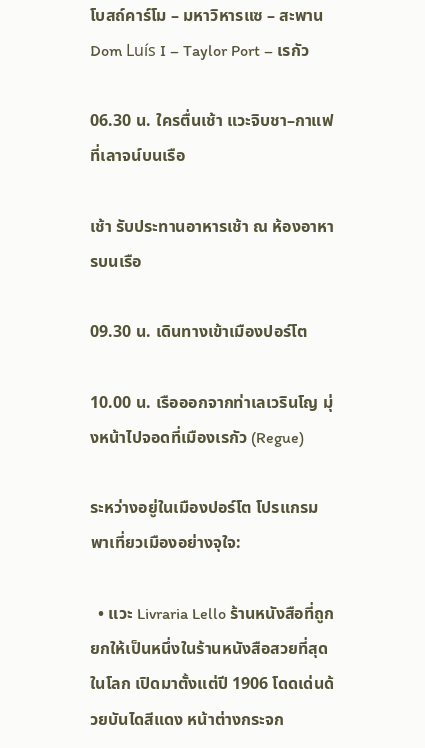โบสถ์คาร์โม – มหาวิหารแซ – สะพาน Dom Luís I – Taylor Port – เรกัว

06.30 น. ใครตื่นเช้า แวะจิบชา–กาแฟที่เลาจน์บนเรือ

เช้า รับประทานอาหารเช้า ณ ห้องอาหารบนเรือ

09.30 น. เดินทางเข้าเมืองปอร์โต

10.00 น. เรือออกจากท่าเลเวรินโญ มุ่งหน้าไปจอดที่เมืองเรกัว (Regue)

ระหว่างอยู่ในเมืองปอร์โต โปรแกรมพาเที่ยวเมืองอย่างจุใจ:

  • แวะ Livraria Lello ร้านหนังสือที่ถูกยกให้เป็นหนึ่งในร้านหนังสือสวยที่สุดในโลก เปิดมาตั้งแต่ปี 1906 โดดเด่นด้วยบันไดสีแดง หน้าต่างกระจก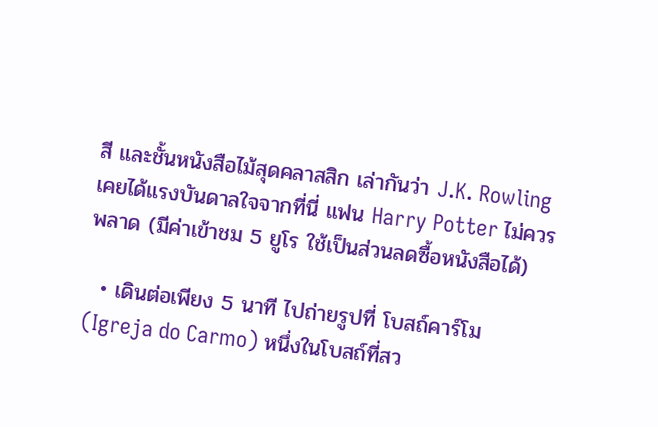สี และชั้นหนังสือไม้สุดคลาสสิก เล่ากันว่า J.K. Rowling เคยได้แรงบันดาลใจจากที่นี่ แฟน Harry Potter ไม่ควรพลาด (มีค่าเข้าชม 5 ยูโร ใช้เป็นส่วนลดซื้อหนังสือได้)

  • เดินต่อเพียง 5 นาที ไปถ่ายรูปที่ โบสถ์คาร์โม (Igreja do Carmo) หนึ่งในโบสถ์ที่สว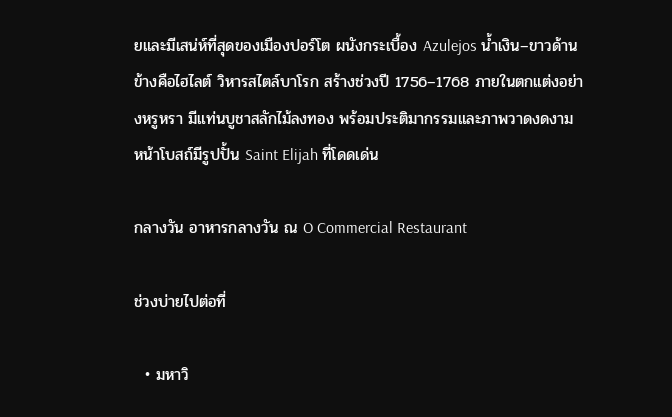ยและมีเสน่ห์ที่สุดของเมืองปอร์โต ผนังกระเบื้อง Azulejos น้ำเงิน–ขาวด้านข้างคือไฮไลต์ วิหารสไตล์บาโรก สร้างช่วงปี 1756–1768 ภายในตกแต่งอย่างหรูหรา มีแท่นบูชาสลักไม้ลงทอง พร้อมประติมากรรมและภาพวาดงดงาม หน้าโบสถ์มีรูปปั้น Saint Elijah ที่โดดเด่น

กลางวัน อาหารกลางวัน ณ O Commercial Restaurant

ช่วงบ่ายไปต่อที่

  • มหาวิ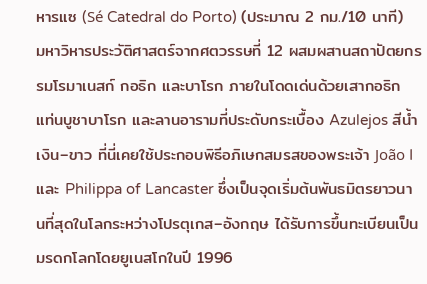หารแซ (Sé Catedral do Porto) (ประมาณ 2 กม./10 นาที) มหาวิหารประวัติศาสตร์จากศตวรรษที่ 12 ผสมผสานสถาปัตยกรรมโรมาเนสก์ กอธิก และบาโรก ภายในโดดเด่นด้วยเสากอธิก แท่นบูชาบาโรก และลานอารามที่ประดับกระเบื้อง Azulejos สีน้ำเงิน–ขาว ที่นี่เคยใช้ประกอบพิธีอภิเษกสมรสของพระเจ้า João I และ Philippa of Lancaster ซึ่งเป็นจุดเริ่มต้นพันธมิตรยาวนานที่สุดในโลกระหว่างโปรตุเกส–อังกฤษ ได้รับการขึ้นทะเบียนเป็นมรดกโลกโดยยูเนสโกในปี 1996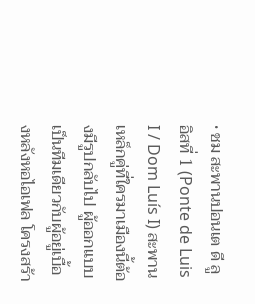• ชม สะพานปอนเต ดี ลูอิสที่ 1 (Ponte de Luis I / Dom Luís I) สะพานเหล็กคู่ที่ใครมาเมืองนี้ต้องมีรูปกลับไป ผู้ออกแบบเป็นทีมเดียวกับผู้อยู่เบื้องหลังหอไอเฟล โครงสร้า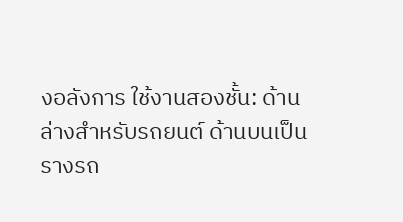งอลังการ ใช้งานสองชั้น: ด้านล่างสำหรับรถยนต์ ด้านบนเป็นรางรถ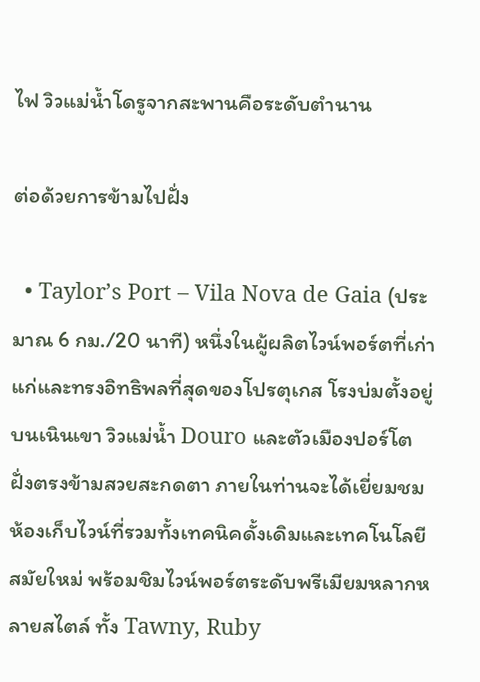ไฟ วิวแม่น้ำโดรูจากสะพานคือระดับตำนาน

ต่อด้วยการข้ามไปฝั่ง

  • Taylor’s Port – Vila Nova de Gaia (ประมาณ 6 กม./20 นาที) หนึ่งในผู้ผลิตไวน์พอร์ตที่เก่าแก่และทรงอิทธิพลที่สุดของโปรตุเกส โรงบ่มตั้งอยู่บนเนินเขา วิวแม่น้ำ Douro และตัวเมืองปอร์โตฝั่งตรงข้ามสวยสะกดตา ภายในท่านจะได้เยี่ยมชมห้องเก็บไวน์ที่รวมทั้งเทคนิคดั้งเดิมและเทคโนโลยีสมัยใหม่ พร้อมชิมไวน์พอร์ตระดับพรีเมียมหลากหลายสไตล์ ทั้ง Tawny, Ruby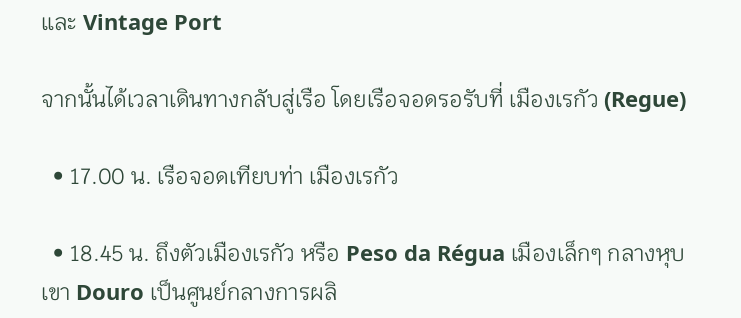และ Vintage Port

จากนั้นได้เวลาเดินทางกลับสู่เรือ โดยเรือจอดรอรับที่ เมืองเรกัว (Regue)

  • 17.00 น. เรือจอดเทียบท่า เมืองเรกัว

  • 18.45 น. ถึงตัวเมืองเรกัว หรือ Peso da Régua เมืองเล็กๆ กลางหุบเขา Douro เป็นศูนย์กลางการผลิ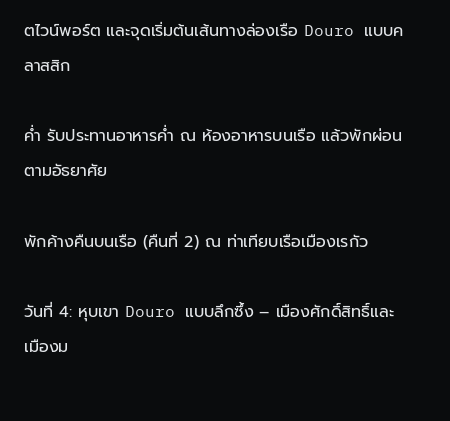ตไวน์พอร์ต และจุดเริ่มต้นเส้นทางล่องเรือ Douro แบบคลาสสิก

ค่ำ รับประทานอาหารค่ำ ณ ห้องอาหารบนเรือ แล้วพักผ่อนตามอัธยาศัย

พักค้างคืนบนเรือ (คืนที่ 2) ณ ท่าเทียบเรือเมืองเรกัว

วันที่ 4: หุบเขา Douro แบบลึกซึ้ง – เมืองศักดิ์สิทธิ์และเมืองม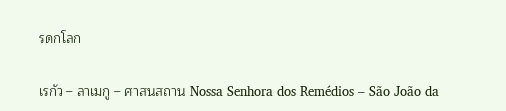รดกโลก

เรกัว – ลาเมกู – ศาสนสถาน Nossa Senhora dos Remédios – São João da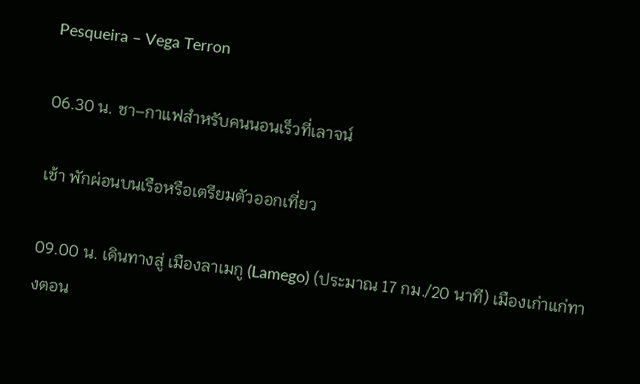Pesqueira – Vega Terron

06.30 น. ชา–กาแฟสำหรับคนนอนเร็วที่เลาจน์

เช้า พักผ่อนบนเรือหรือเตรียมตัวออกเที่ยว

09.00 น. เดินทางสู่ เมืองลาเมกู (Lamego) (ประมาณ 17 กม./20 นาที) เมืองเก่าแก่ทางตอน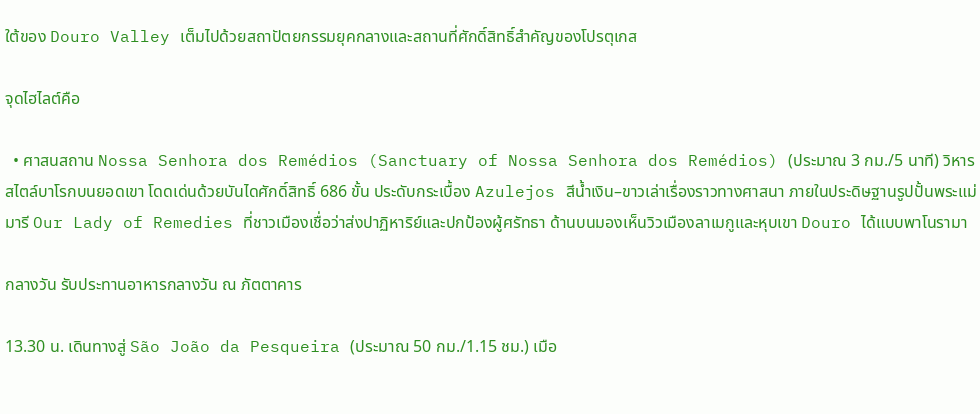ใต้ของ Douro Valley เต็มไปด้วยสถาปัตยกรรมยุคกลางและสถานที่ศักดิ์สิทธิ์สำคัญของโปรตุเกส

จุดไฮไลต์คือ

  • ศาสนสถาน Nossa Senhora dos Remédios (Sanctuary of Nossa Senhora dos Remédios) (ประมาณ 3 กม./5 นาที) วิหารสไตล์บาโรกบนยอดเขา โดดเด่นด้วยบันไดศักดิ์สิทธิ์ 686 ขั้น ประดับกระเบื้อง Azulejos สีน้ำเงิน–ขาวเล่าเรื่องราวทางศาสนา ภายในประดิษฐานรูปปั้นพระแม่มารี Our Lady of Remedies ที่ชาวเมืองเชื่อว่าส่งปาฏิหาริย์และปกป้องผู้ศรัทธา ด้านบนมองเห็นวิวเมืองลาเมกูและหุบเขา Douro ได้แบบพาโนรามา

กลางวัน รับประทานอาหารกลางวัน ณ ภัตตาคาร

13.30 น. เดินทางสู่ São João da Pesqueira (ประมาณ 50 กม./1.15 ชม.) เมือ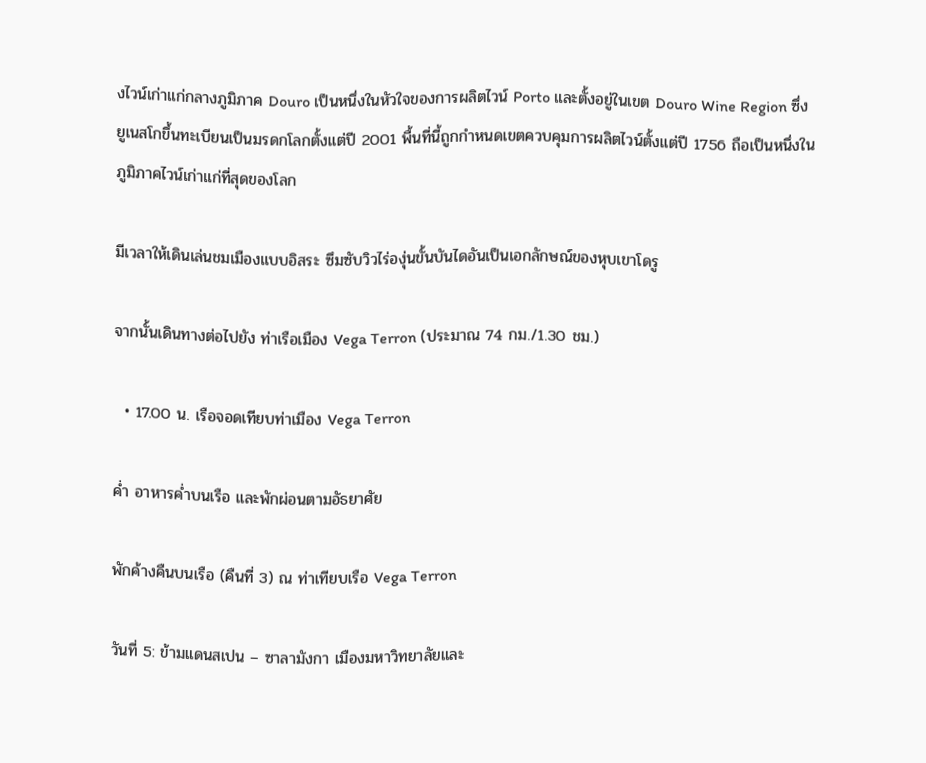งไวน์เก่าแก่กลางภูมิภาค Douro เป็นหนึ่งในหัวใจของการผลิตไวน์ Porto และตั้งอยู่ในเขต Douro Wine Region ซึ่งยูเนสโกขึ้นทะเบียนเป็นมรดกโลกตั้งแต่ปี 2001 พื้นที่นี้ถูกกำหนดเขตควบคุมการผลิตไวน์ตั้งแต่ปี 1756 ถือเป็นหนึ่งในภูมิภาคไวน์เก่าแก่ที่สุดของโลก

มีเวลาให้เดินเล่นชมเมืองแบบอิสระ ซึมซับวิวไร่องุ่นขั้นบันไดอันเป็นเอกลักษณ์ของหุบเขาโดรู

จากนั้นเดินทางต่อไปยัง ท่าเรือเมือง Vega Terron (ประมาณ 74 กม./1.30 ชม.)

  • 17.00 น. เรือจอดเทียบท่าเมือง Vega Terron

ค่ำ อาหารค่ำบนเรือ และพักผ่อนตามอัธยาศัย

พักค้างคืนบนเรือ (คืนที่ 3) ณ ท่าเทียบเรือ Vega Terron

วันที่ 5: ข้ามแดนสเปน – ซาลามังกา เมืองมหาวิทยาลัยและ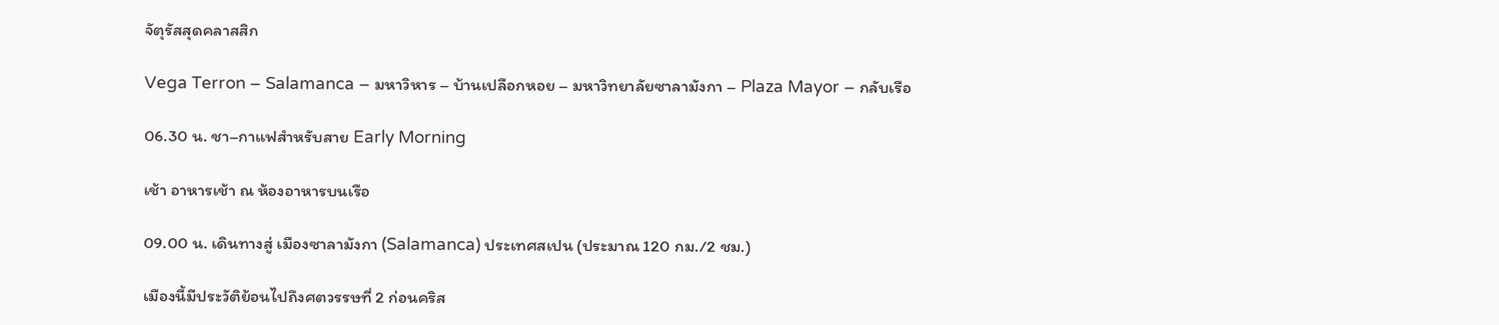จัตุรัสสุดคลาสสิก

Vega Terron – Salamanca – มหาวิหาร – บ้านเปลือกหอย – มหาวิทยาลัยซาลามังกา – Plaza Mayor – กลับเรือ

06.30 น. ชา–กาแฟสำหรับสาย Early Morning

เช้า อาหารเช้า ณ ห้องอาหารบนเรือ

09.00 น. เดินทางสู่ เมืองซาลามังกา (Salamanca) ประเทศสเปน (ประมาณ 120 กม./2 ชม.)

เมืองนี้มีประวัติย้อนไปถึงศตวรรษที่ 2 ก่อนคริส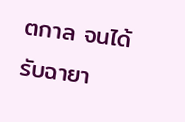ตกาล จนได้รับฉายา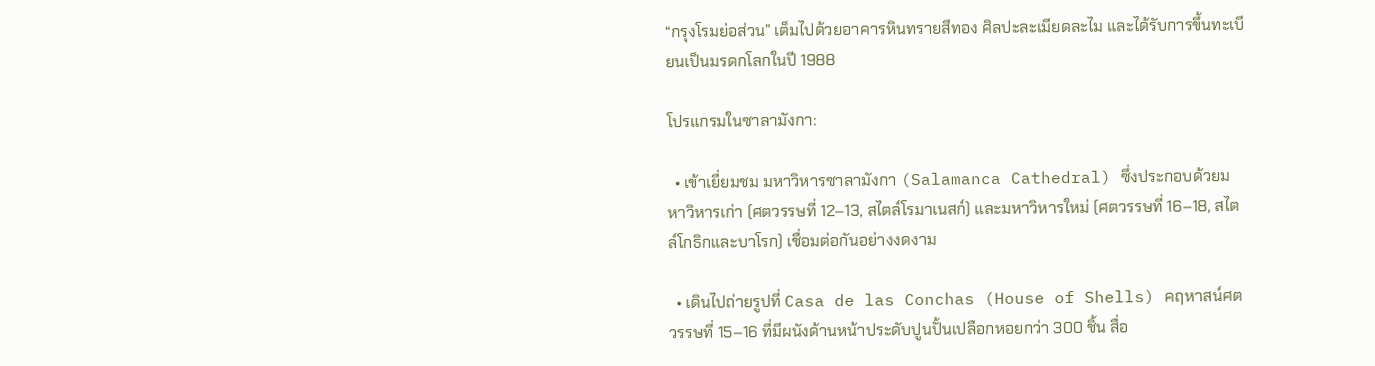“กรุงโรมย่อส่วน” เต็มไปด้วยอาคารหินทรายสีทอง ศิลปะละเมียดละไม และได้รับการขึ้นทะเบียนเป็นมรดกโลกในปี 1988

โปรแกรมในซาลามังกา:

  • เข้าเยี่ยมชม มหาวิหารซาลามังกา (Salamanca Cathedral) ซึ่งประกอบด้วยมหาวิหารเก่า (ศตวรรษที่ 12–13, สไตล์โรมาเนสก์) และมหาวิหารใหม่ (ศตวรรษที่ 16–18, สไตล์โกธิกและบาโรก) เชื่อมต่อกันอย่างงดงาม

  • เดินไปถ่ายรูปที่ Casa de las Conchas (House of Shells) คฤหาสน์ศตวรรษที่ 15–16 ที่มีผนังด้านหน้าประดับปูนปั้นเปลือกหอยกว่า 300 ชิ้น สื่อ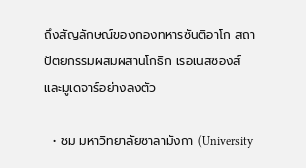ถึงสัญลักษณ์ของกองทหารซันติอาโก สถาปัตยกรรมผสมผสานโกธิก เรอเนสซองส์ และมูเดจาร์อย่างลงตัว

  • ชม มหาวิทยาลัยซาลามังกา (University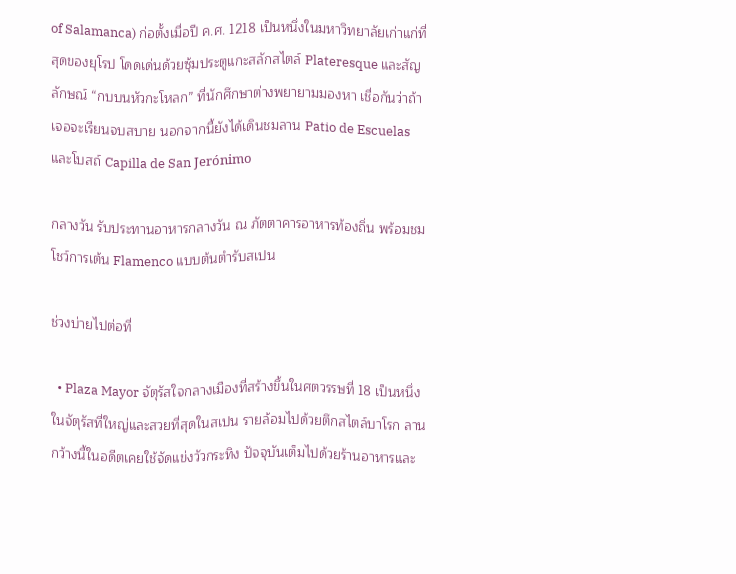of Salamanca) ก่อตั้งเมื่อปี ค.ศ. 1218 เป็นหนึ่งในมหาวิทยาลัยเก่าแก่ที่สุดของยุโรป โดดเด่นด้วยซุ้มประตูแกะสลักสไตล์ Plateresque และสัญลักษณ์ “กบบนหัวกะโหลก” ที่นักศึกษาต่างพยายามมองหา เชื่อกันว่าถ้าเจอจะเรียนจบสบาย นอกจากนี้ยังได้เดินชมลาน Patio de Escuelas และโบสถ์ Capilla de San Jerónimo

กลางวัน รับประทานอาหารกลางวัน ณ ภัตตาคารอาหารท้องถิ่น พร้อมชมโชว์การเต้น Flamenco แบบต้นตำรับสเปน

ช่วงบ่ายไปต่อที่

  • Plaza Mayor จัตุรัสใจกลางเมืองที่สร้างขึ้นในศตวรรษที่ 18 เป็นหนึ่งในจัตุรัสที่ใหญ่และสวยที่สุดในสเปน รายล้อมไปด้วยตึกสไตล์บาโรก ลานกว้างนี้ในอดีตเคยใช้จัดแข่งวัวกระทิง ปัจจุบันเต็มไปด้วยร้านอาหารและ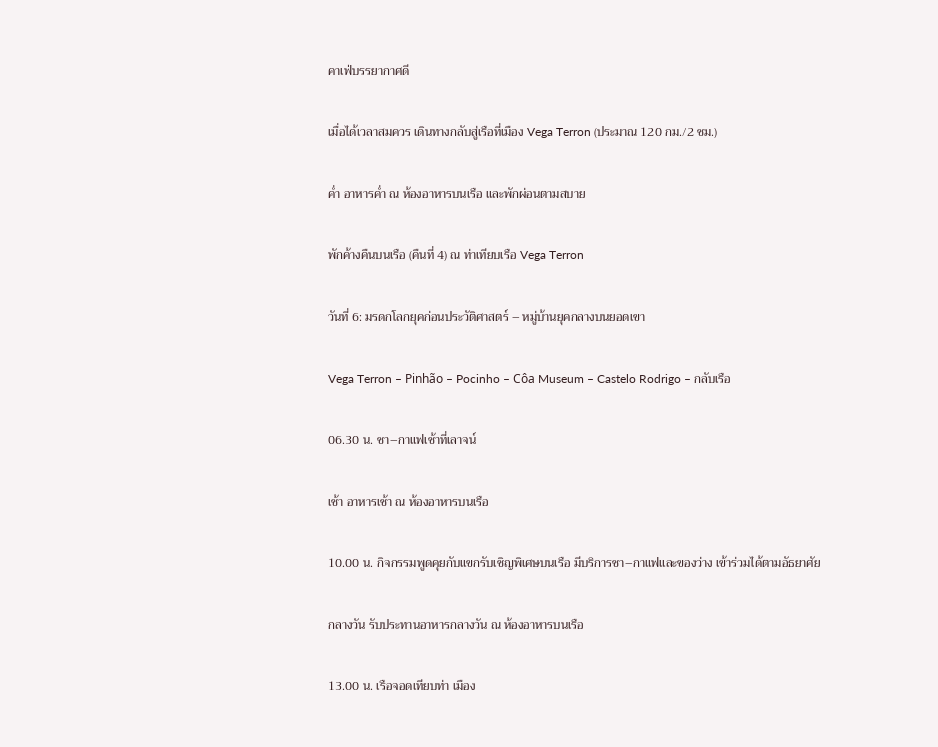คาเฟ่บรรยากาศดี

เมื่อได้เวลาสมควร เดินทางกลับสู่เรือที่เมือง Vega Terron (ประมาณ 120 กม./2 ชม.)

ค่ำ อาหารค่ำ ณ ห้องอาหารบนเรือ และพักผ่อนตามสบาย

พักค้างคืนบนเรือ (คืนที่ 4) ณ ท่าเทียบเรือ Vega Terron

วันที่ 6: มรดกโลกยุคก่อนประวัติศาสตร์ – หมู่บ้านยุคกลางบนยอดเขา

Vega Terron – Pinhão – Pocinho – Côa Museum – Castelo Rodrigo – กลับเรือ

06.30 น. ชา–กาแฟเช้าที่เลาจน์

เช้า อาหารเช้า ณ ห้องอาหารบนเรือ

10.00 น. กิจกรรมพูดคุยกับแขกรับเชิญพิเศษบนเรือ มีบริการชา–กาแฟและของว่าง เข้าร่วมได้ตามอัธยาศัย

กลางวัน รับประทานอาหารกลางวัน ณ ห้องอาหารบนเรือ

13.00 น. เรือจอดเทียบท่า เมือง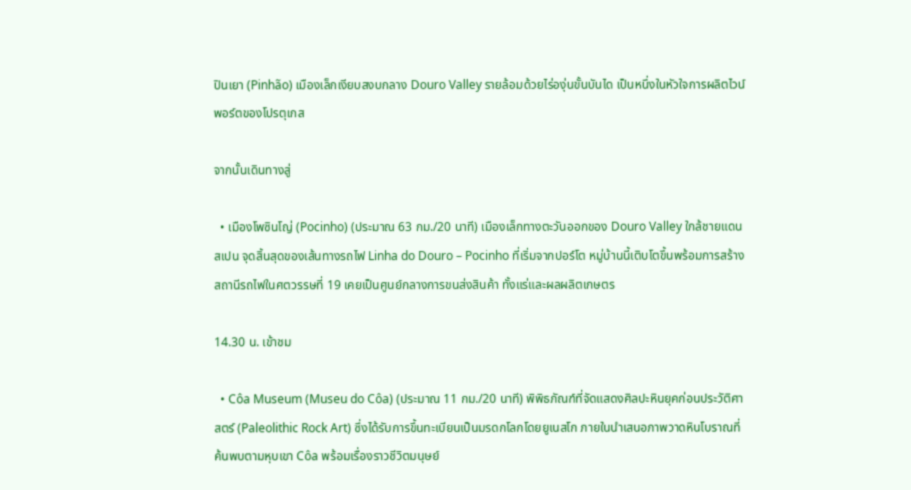ปินเยา (Pinhão) เมืองเล็กเงียบสงบกลาง Douro Valley รายล้อมด้วยไร่องุ่นขั้นบันได เป็นหนึ่งในหัวใจการผลิตไวน์พอร์ตของโปรตุเกส

จากนั้นเดินทางสู่

  • เมืองโพซินโญ่ (Pocinho) (ประมาณ 63 กม./20 นาที) เมืองเล็กทางตะวันออกของ Douro Valley ใกล้ชายแดนสเปน จุดสิ้นสุดของเส้นทางรถไฟ Linha do Douro – Pocinho ที่เริ่มจากปอร์โต หมู่บ้านนี้เติบโตขึ้นพร้อมการสร้างสถานีรถไฟในศตวรรษที่ 19 เคยเป็นศูนย์กลางการขนส่งสินค้า ทั้งแร่และผลผลิตเกษตร

14.30 น. เข้าชม

  • Côa Museum (Museu do Côa) (ประมาณ 11 กม./20 นาที) พิพิธภัณฑ์ที่จัดแสดงศิลปะหินยุคก่อนประวัติศาสตร์ (Paleolithic Rock Art) ซึ่งได้รับการขึ้นทะเบียนเป็นมรดกโลกโดยยูเนสโก ภายในนำเสนอภาพวาดหินโบราณที่ค้นพบตามหุบเขา Côa พร้อมเรื่องราวชีวิตมนุษย์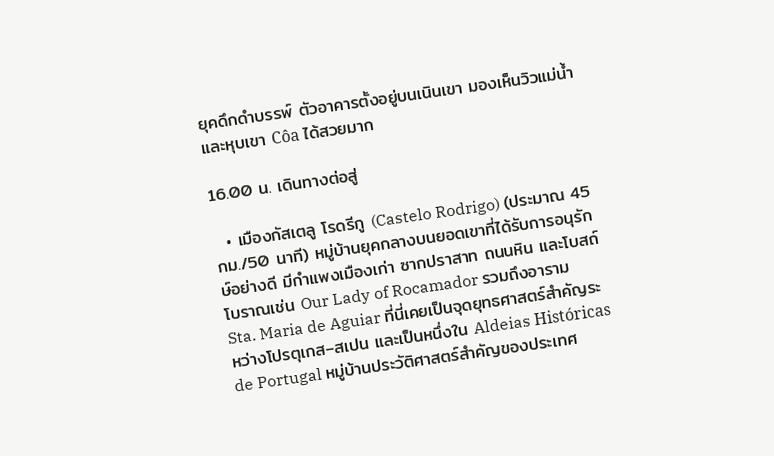ยุคดึกดำบรรพ์ ตัวอาคารตั้งอยู่บนเนินเขา มองเห็นวิวแม่น้ำและหุบเขา Côa ได้สวยมาก

16.00 น. เดินทางต่อสู่

  • เมืองกัสเตลู โรดรีกู (Castelo Rodrigo) (ประมาณ 45 กม./50 นาที) หมู่บ้านยุคกลางบนยอดเขาที่ได้รับการอนุรักษ์อย่างดี มีกำแพงเมืองเก่า ซากปราสาท ถนนหิน และโบสถ์โบราณเช่น Our Lady of Rocamador รวมถึงอาราม Sta. Maria de Aguiar ที่นี่เคยเป็นจุดยุทธศาสตร์สำคัญระหว่างโปรตุเกส–สเปน และเป็นหนึ่งใน Aldeias Históricas de Portugal หมู่บ้านประวัติศาสตร์สำคัญของประเทศ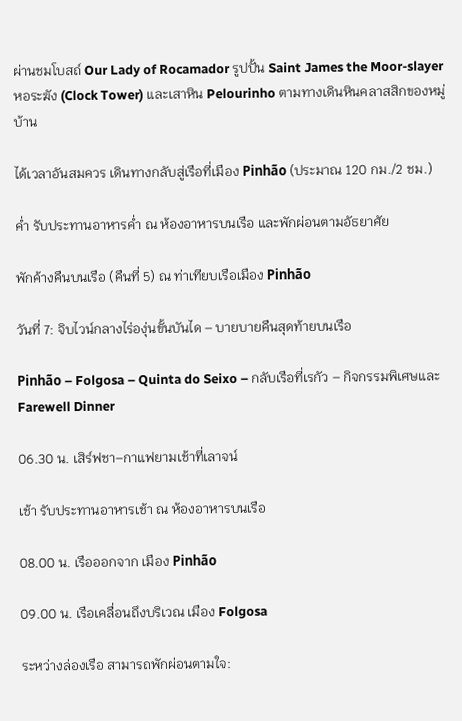ผ่านชมโบสถ์ Our Lady of Rocamador รูปปั้น Saint James the Moor-slayer หอระฆัง (Clock Tower) และเสาหิน Pelourinho ตามทางเดินหินคลาสสิกของหมู่บ้าน

ได้เวลาอันสมควร เดินทางกลับสู่เรือที่เมือง Pinhão (ประมาณ 120 กม./2 ชม.)

ค่ำ รับประทานอาหารค่ำ ณ ห้องอาหารบนเรือ และพักผ่อนตามอัธยาศัย

พักค้างคืนบนเรือ (คืนที่ 5) ณ ท่าเทียบเรือเมือง Pinhão

วันที่ 7: จิบไวน์กลางไร่องุ่นขั้นบันได – บายบายคืนสุดท้ายบนเรือ

Pinhão – Folgosa – Quinta do Seixo – กลับเรือที่เรกัว – กิจกรรมพิเศษและ Farewell Dinner

06.30 น. เสิร์ฟชา–กาแฟยามเช้าที่เลาจน์

เช้า รับประทานอาหารเช้า ณ ห้องอาหารบนเรือ

08.00 น. เรือออกจาก เมือง Pinhão

09.00 น. เรือเคลื่อนถึงบริเวณ เมือง Folgosa

ระหว่างล่องเรือ สามารถพักผ่อนตามใจ: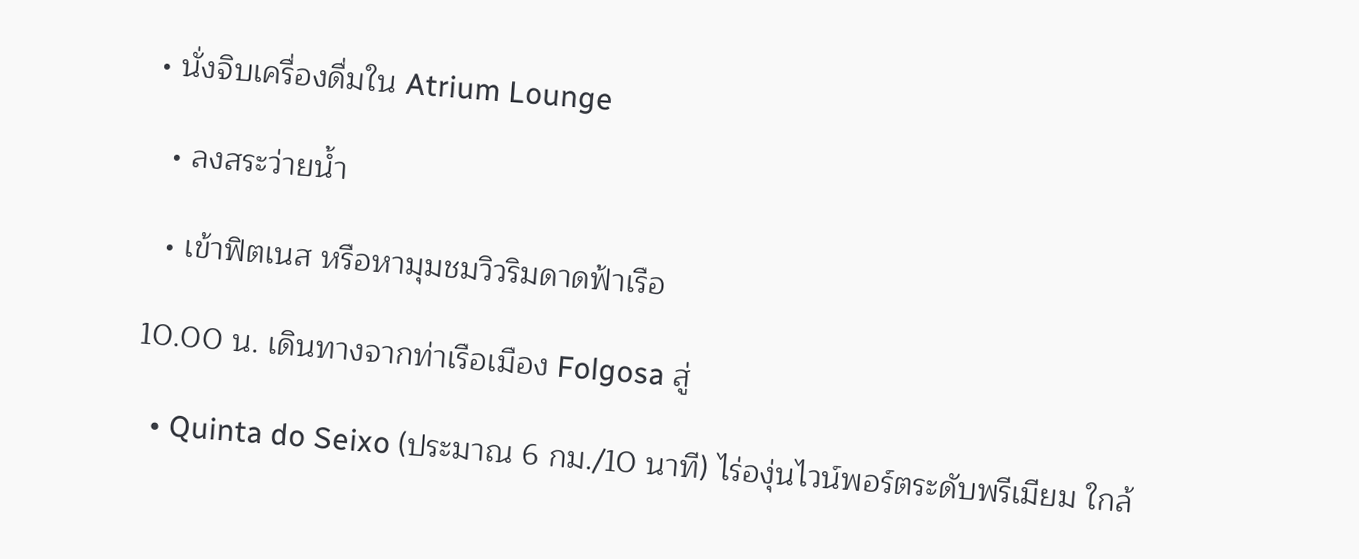• นั่งจิบเครื่องดื่มใน Atrium Lounge

  • ลงสระว่ายน้ำ

  • เข้าฟิตเนส หรือหามุมชมวิวริมดาดฟ้าเรือ

10.00 น. เดินทางจากท่าเรือเมือง Folgosa สู่

  • Quinta do Seixo (ประมาณ 6 กม./10 นาที) ไร่องุ่นไวน์พอร์ตระดับพรีเมียม ใกล้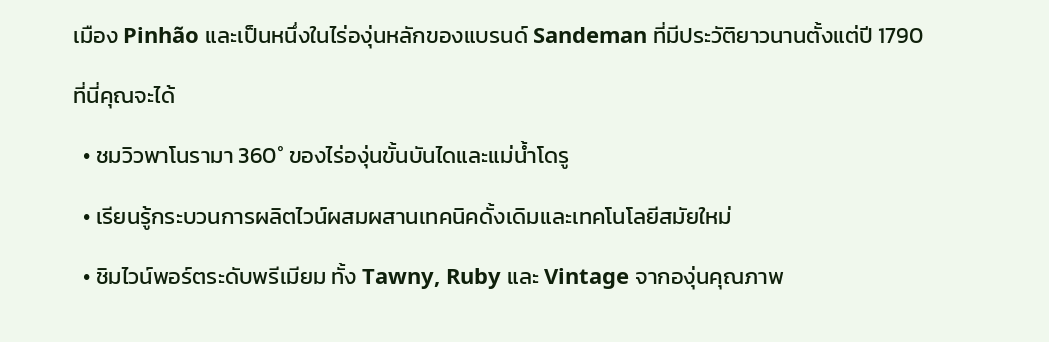เมือง Pinhão และเป็นหนึ่งในไร่องุ่นหลักของแบรนด์ Sandeman ที่มีประวัติยาวนานตั้งแต่ปี 1790

ที่นี่คุณจะได้

  • ชมวิวพาโนรามา 360° ของไร่องุ่นขั้นบันไดและแม่น้ำโดรู

  • เรียนรู้กระบวนการผลิตไวน์ผสมผสานเทคนิคดั้งเดิมและเทคโนโลยีสมัยใหม่

  • ชิมไวน์พอร์ตระดับพรีเมียม ทั้ง Tawny, Ruby และ Vintage จากองุ่นคุณภาพ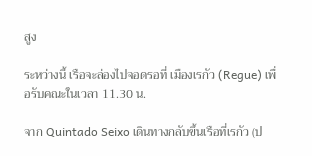สูง

ระหว่างนี้ เรือจะล่องไปจอดรอที่ เมืองเรกัว (Regue) เพื่อรับคณะในเวลา 11.30 น.

จาก Quintado Seixo เดินทางกลับขึ้นเรือที่เรกัว (ป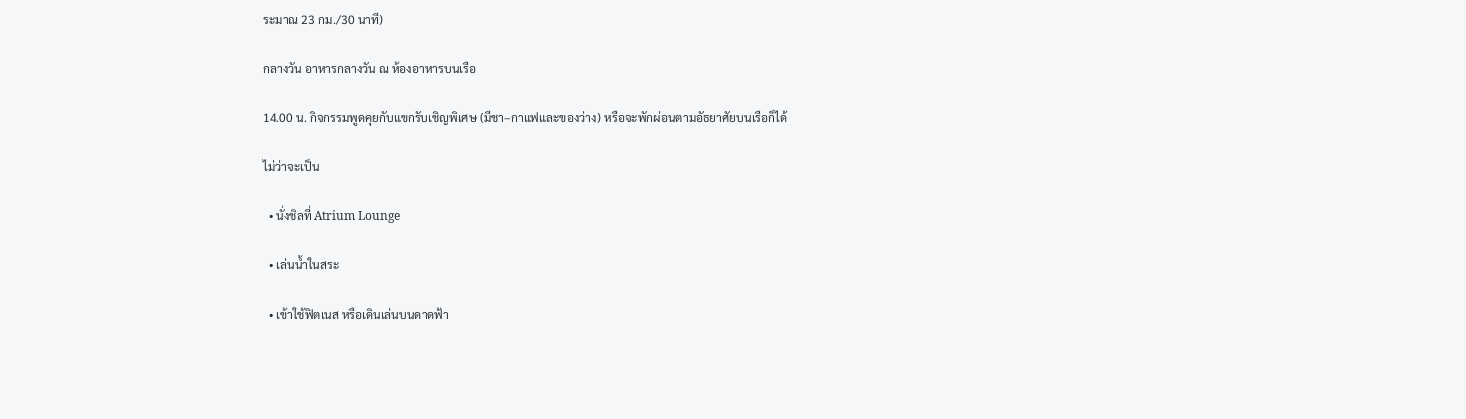ระมาณ 23 กม./30 นาที)

กลางวัน อาหารกลางวัน ณ ห้องอาหารบนเรือ

14.00 น. กิจกรรมพูดคุยกับแขกรับเชิญพิเศษ (มีชา–กาแฟและของว่าง) หรือจะพักผ่อนตามอัธยาศัยบนเรือก็ได้

ไม่ว่าจะเป็น

  • นั่งชิลที่ Atrium Lounge

  • เล่นน้ำในสระ

  • เข้าใช้ฟิตเนส หรือเดินเล่นบนดาดฟ้า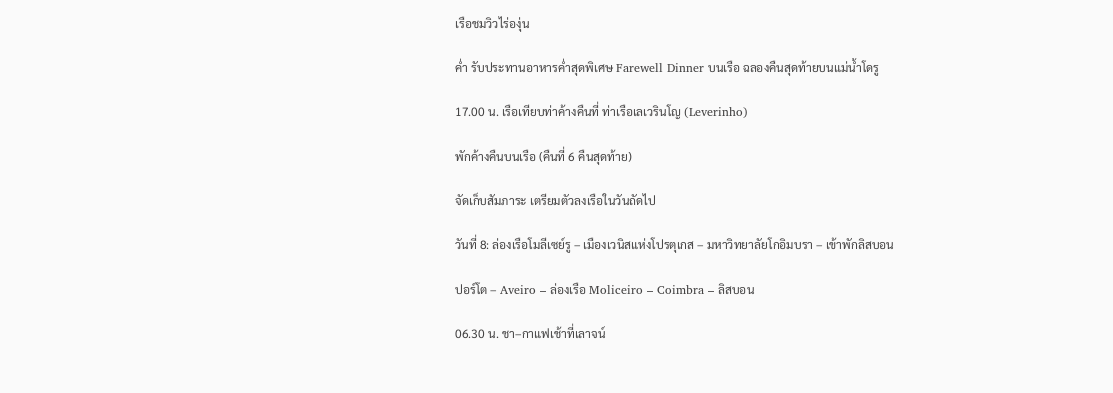เรือชมวิวไร่องุ่น

ค่ำ รับประทานอาหารค่ำสุดพิเศษ Farewell Dinner บนเรือ ฉลองคืนสุดท้ายบนแม่น้ำโดรู

17.00 น. เรือเทียบท่าค้างคืนที่ ท่าเรือเลเวรินโญ (Leverinho)

พักค้างคืนบนเรือ (คืนที่ 6 คืนสุดท้าย)

จัดเก็บสัมภาระ เตรียมตัวลงเรือในวันถัดไป

วันที่ 8: ล่องเรือโมลีเซย์รู – เมืองเวนิสแห่งโปรตุเกส – มหาวิทยาลัยโกอิมบรา – เข้าพักลิสบอน

ปอร์โต – Aveiro – ล่องเรือ Moliceiro – Coimbra – ลิสบอน

06.30 น. ชา–กาแฟเช้าที่เลาจน์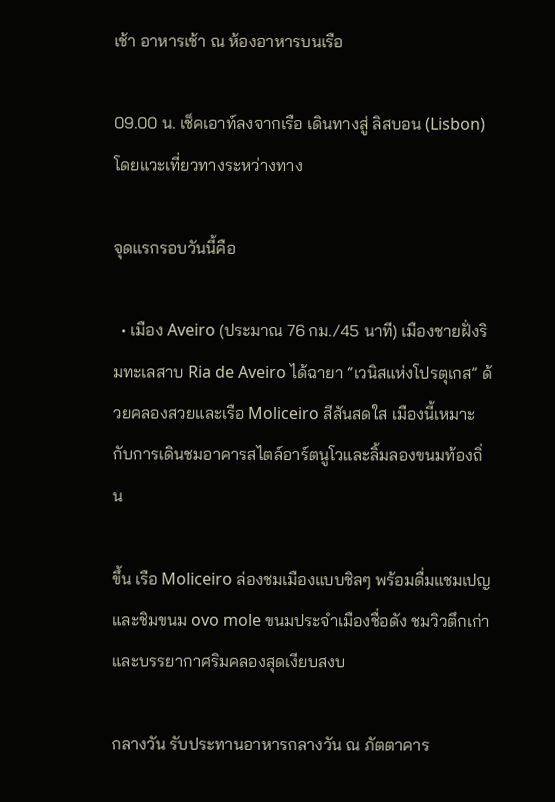เช้า อาหารเช้า ณ ห้องอาหารบนเรือ

09.00 น. เช็คเอาท์ลงจากเรือ เดินทางสู่ ลิสบอน (Lisbon) โดยแวะเที่ยวทางระหว่างทาง

จุดแรกรอบวันนี้คือ

  • เมือง Aveiro (ประมาณ 76 กม./45 นาที) เมืองชายฝั่งริมทะเลสาบ Ria de Aveiro ได้ฉายา “เวนิสแห่งโปรตุเกส” ด้วยคลองสวยและเรือ Moliceiro สีสันสดใส เมืองนี้เหมาะกับการเดินชมอาคารสไตล์อาร์ตนูโวและลิ้มลองขนมท้องถิ่น

ขึ้น เรือ Moliceiro ล่องชมเมืองแบบชิลๆ พร้อมดื่มแชมเปญและชิมขนม ovo mole ขนมประจำเมืองชื่อดัง ชมวิวตึกเก่าและบรรยากาศริมคลองสุดเงียบสงบ

กลางวัน รับประทานอาหารกลางวัน ณ ภัตตาคาร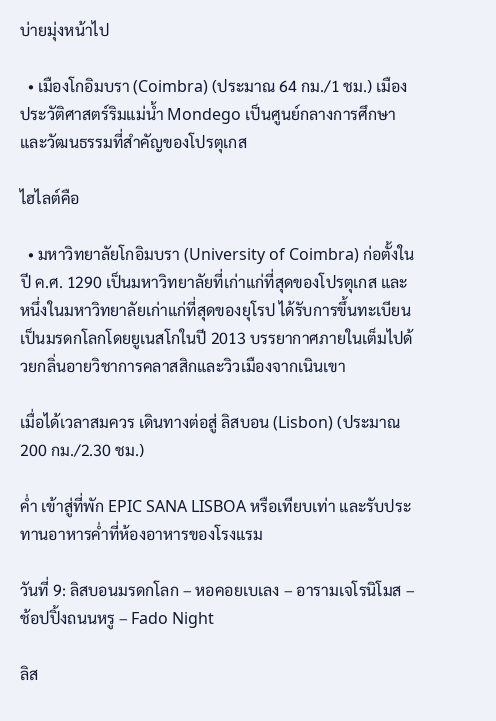บ่ายมุ่งหน้าไป

  • เมืองโกอิมบรา (Coimbra) (ประมาณ 64 กม./1 ชม.) เมืองประวัติศาสตร์ริมแม่น้ำ Mondego เป็นศูนย์กลางการศึกษาและวัฒนธรรมที่สำคัญของโปรตุเกส

ไฮไลต์คือ

  • มหาวิทยาลัยโกอิมบรา (University of Coimbra) ก่อตั้งในปี ค.ศ. 1290 เป็นมหาวิทยาลัยที่เก่าแก่ที่สุดของโปรตุเกส และหนึ่งในมหาวิทยาลัยเก่าแก่ที่สุดของยุโรป ได้รับการขึ้นทะเบียนเป็นมรดกโลกโดยยูเนสโกในปี 2013 บรรยากาศภายในเต็มไปด้วยกลิ่นอายวิชาการคลาสสิกและวิวเมืองจากเนินเขา

เมื่อได้เวลาสมควร เดินทางต่อสู่ ลิสบอน (Lisbon) (ประมาณ 200 กม./2.30 ชม.)

ค่ำ เข้าสู่ที่พัก EPIC SANA LISBOA หรือเทียบเท่า และรับประทานอาหารค่ำที่ห้องอาหารของโรงแรม

วันที่ 9: ลิสบอนมรดกโลก – หอคอยเบเลง – อารามเจโรนิโมส – ช้อปปิ้งถนนหรู – Fado Night

ลิส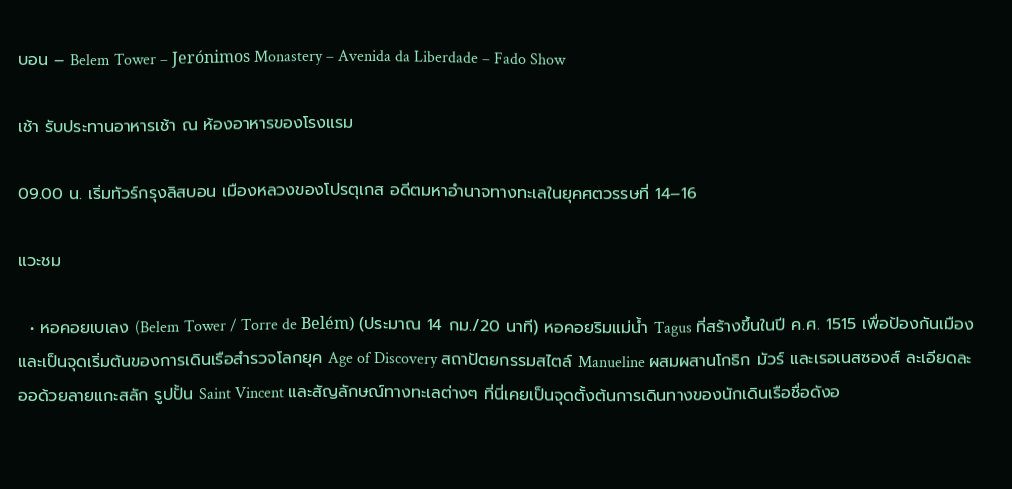บอน – Belem Tower – Jerónimos Monastery – Avenida da Liberdade – Fado Show

เช้า รับประทานอาหารเช้า ณ ห้องอาหารของโรงแรม

09.00 น. เริ่มทัวร์กรุงลิสบอน เมืองหลวงของโปรตุเกส อดีตมหาอำนาจทางทะเลในยุคศตวรรษที่ 14–16

แวะชม

  • หอคอยเบเลง (Belem Tower / Torre de Belém) (ประมาณ 14 กม./20 นาที) หอคอยริมแม่น้ำ Tagus ที่สร้างขึ้นในปี ค.ศ. 1515 เพื่อป้องกันเมืองและเป็นจุดเริ่มต้นของการเดินเรือสำรวจโลกยุค Age of Discovery สถาปัตยกรรมสไตล์ Manueline ผสมผสานโกธิก มัวร์ และเรอเนสซองส์ ละเอียดละออด้วยลายแกะสลัก รูปปั้น Saint Vincent และสัญลักษณ์ทางทะเลต่างๆ ที่นี่เคยเป็นจุดตั้งต้นการเดินทางของนักเดินเรือชื่อดังอ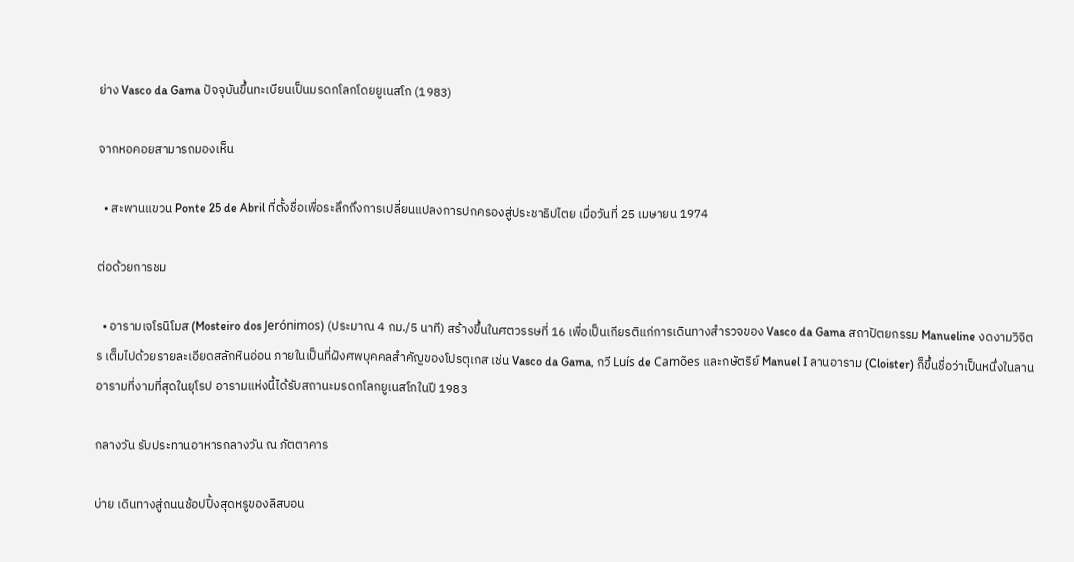ย่าง Vasco da Gama ปัจจุบันขึ้นทะเบียนเป็นมรดกโลกโดยยูเนสโก (1983)

จากหอคอยสามารถมองเห็น

  • สะพานแขวน Ponte 25 de Abril ที่ตั้งชื่อเพื่อระลึกถึงการเปลี่ยนแปลงการปกครองสู่ประชาธิปไตย เมื่อวันที่ 25 เมษายน 1974

ต่อด้วยการชม

  • อารามเจโรนิโมส (Mosteiro dos Jerónimos) (ประมาณ 4 กม./5 นาที) สร้างขึ้นในศตวรรษที่ 16 เพื่อเป็นเกียรติแก่การเดินทางสำรวจของ Vasco da Gama สถาปัตยกรรม Manueline งดงามวิจิตร เต็มไปด้วยรายละเอียดสลักหินอ่อน ภายในเป็นที่ฝังศพบุคคลสำคัญของโปรตุเกส เช่น Vasco da Gama, กวี Luís de Camões และกษัตริย์ Manuel I ลานอาราม (Cloister) ก็ขึ้นชื่อว่าเป็นหนึ่งในลานอารามที่งามที่สุดในยุโรป อารามแห่งนี้ได้รับสถานะมรดกโลกยูเนสโกในปี 1983

กลางวัน รับประทานอาหารกลางวัน ณ ภัตตาคาร

บ่าย เดินทางสู่ถนนช้อปปิ้งสุดหรูของลิสบอน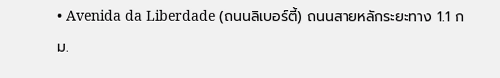• Avenida da Liberdade (ถนนลิเบอร์ตี้) ถนนสายหลักระยะทาง 1.1 กม.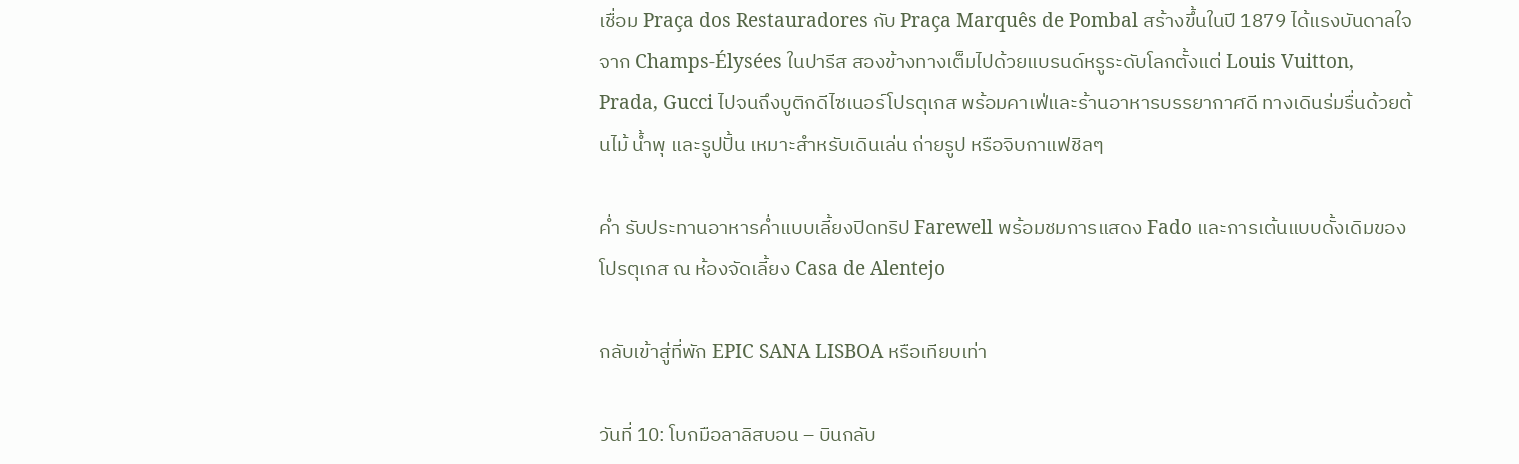เชื่อม Praça dos Restauradores กับ Praça Marquês de Pombal สร้างขึ้นในปี 1879 ได้แรงบันดาลใจจาก Champs-Élysées ในปารีส สองข้างทางเต็มไปด้วยแบรนด์หรูระดับโลกตั้งแต่ Louis Vuitton, Prada, Gucci ไปจนถึงบูติกดีไซเนอร์โปรตุเกส พร้อมคาเฟ่และร้านอาหารบรรยากาศดี ทางเดินร่มรื่นด้วยต้นไม้ น้ำพุ และรูปปั้น เหมาะสำหรับเดินเล่น ถ่ายรูป หรือจิบกาแฟชิลๆ

ค่ำ รับประทานอาหารค่ำแบบเลี้ยงปิดทริป Farewell พร้อมชมการแสดง Fado และการเต้นแบบดั้งเดิมของโปรตุเกส ณ ห้องจัดเลี้ยง Casa de Alentejo

กลับเข้าสู่ที่พัก EPIC SANA LISBOA หรือเทียบเท่า

วันที่ 10: โบกมือลาลิสบอน – บินกลับ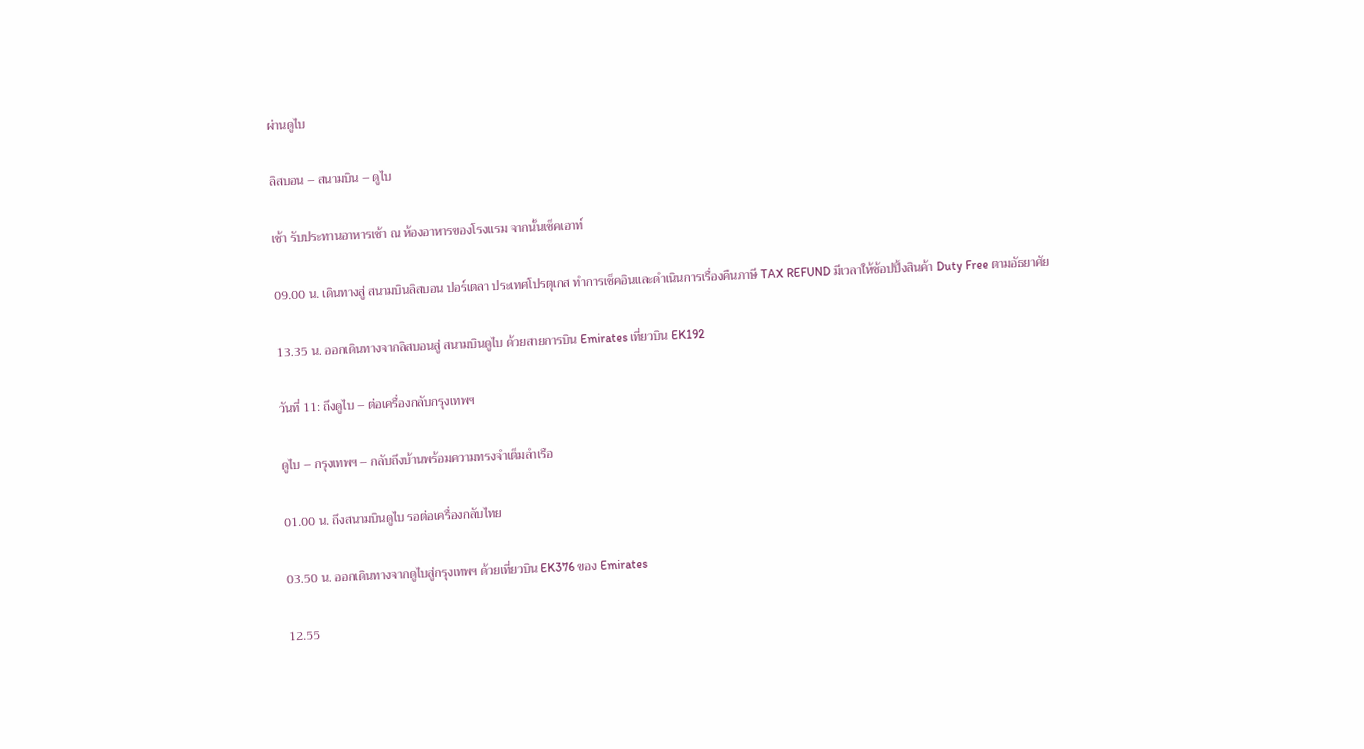ผ่านดูไบ

ลิสบอน – สนามบิน – ดูไบ

เช้า รับประทานอาหารเช้า ณ ห้องอาหารของโรงแรม จากนั้นเช็คเอาท์

09.00 น. เดินทางสู่ สนามบินลิสบอน ปอร์เตลา ประเทศโปรตุเกส ทำการเช็คอินและดำเนินการเรื่องคืนภาษี TAX REFUND มีเวลาให้ช้อปปิ้งสินค้า Duty Free ตามอัธยาศัย

13.35 น. ออกเดินทางจากลิสบอนสู่ สนามบินดูไบ ด้วยสายการบิน Emirates เที่ยวบิน EK192

วันที่ 11: ถึงดูไบ – ต่อเครื่องกลับกรุงเทพฯ

ดูไบ – กรุงเทพฯ – กลับถึงบ้านพร้อมความทรงจำเต็มลำเรือ

01.00 น. ถึงสนามบินดูไบ รอต่อเครื่องกลับไทย

03.50 น. ออกเดินทางจากดูไบสู่กรุงเทพฯ ด้วยเที่ยวบิน EK376 ของ Emirates

12.55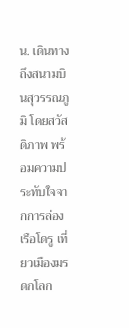น. เดินทางถึงสนามบินสุวรรณภูมิ โดยสวัสดิภาพ พร้อมความประทับใจจากการล่องเรือโดรู เที่ยวเมืองมรดกโลก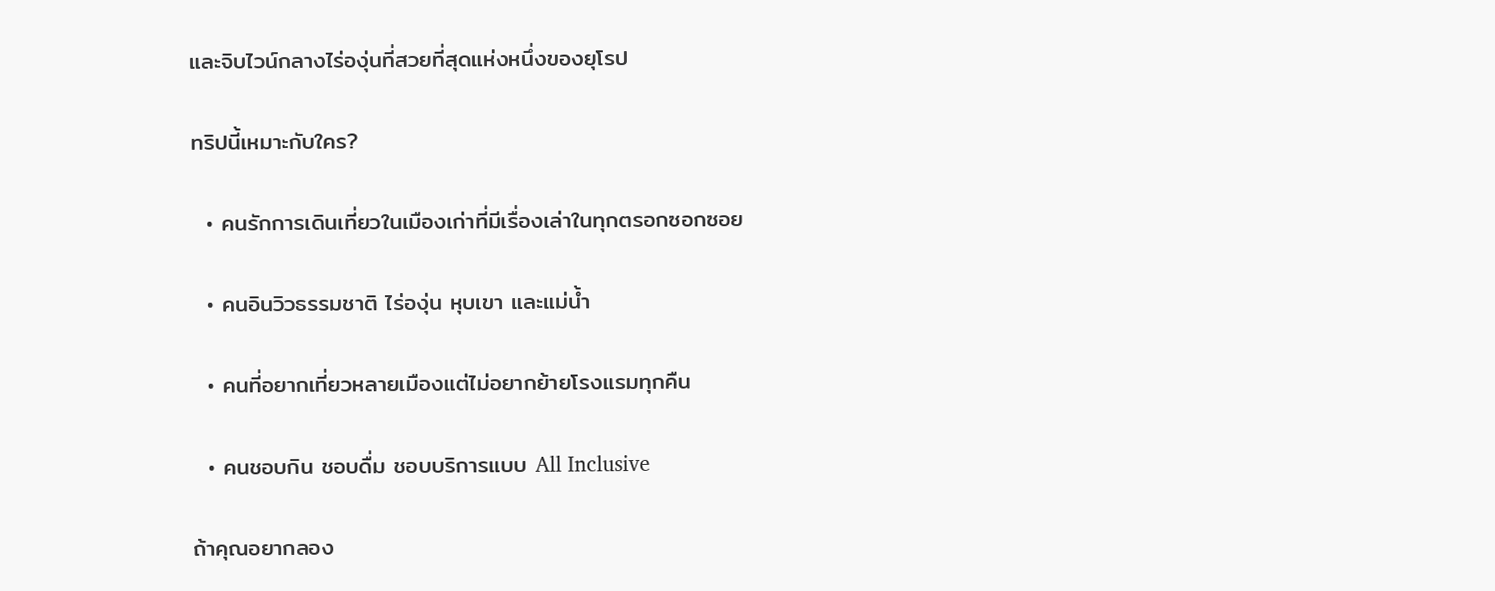และจิบไวน์กลางไร่องุ่นที่สวยที่สุดแห่งหนึ่งของยุโรป

ทริปนี้เหมาะกับใคร?

  • คนรักการเดินเที่ยวในเมืองเก่าที่มีเรื่องเล่าในทุกตรอกซอกซอย

  • คนอินวิวธรรมชาติ ไร่องุ่น หุบเขา และแม่น้ำ

  • คนที่อยากเที่ยวหลายเมืองแต่ไม่อยากย้ายโรงแรมทุกคืน

  • คนชอบกิน ชอบดื่ม ชอบบริการแบบ All Inclusive

ถ้าคุณอยากลอง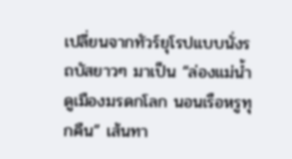เปลี่ยนจากทัวร์ยุโรปแบบนั่งรถบัสยาวๆ มาเป็น “ล่องแม่น้ำ ดูเมืองมรดกโลก นอนเรือหรูทุกคืน” เส้นทา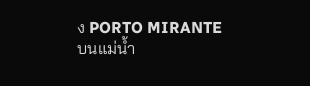ง PORTO MIRANTE บนแม่น้ำ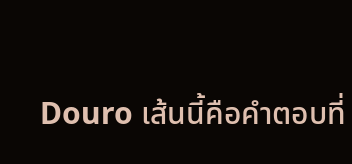Douro เส้นนี้คือคำตอบที่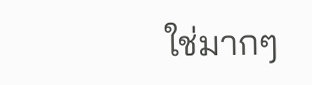ใช่มากๆ